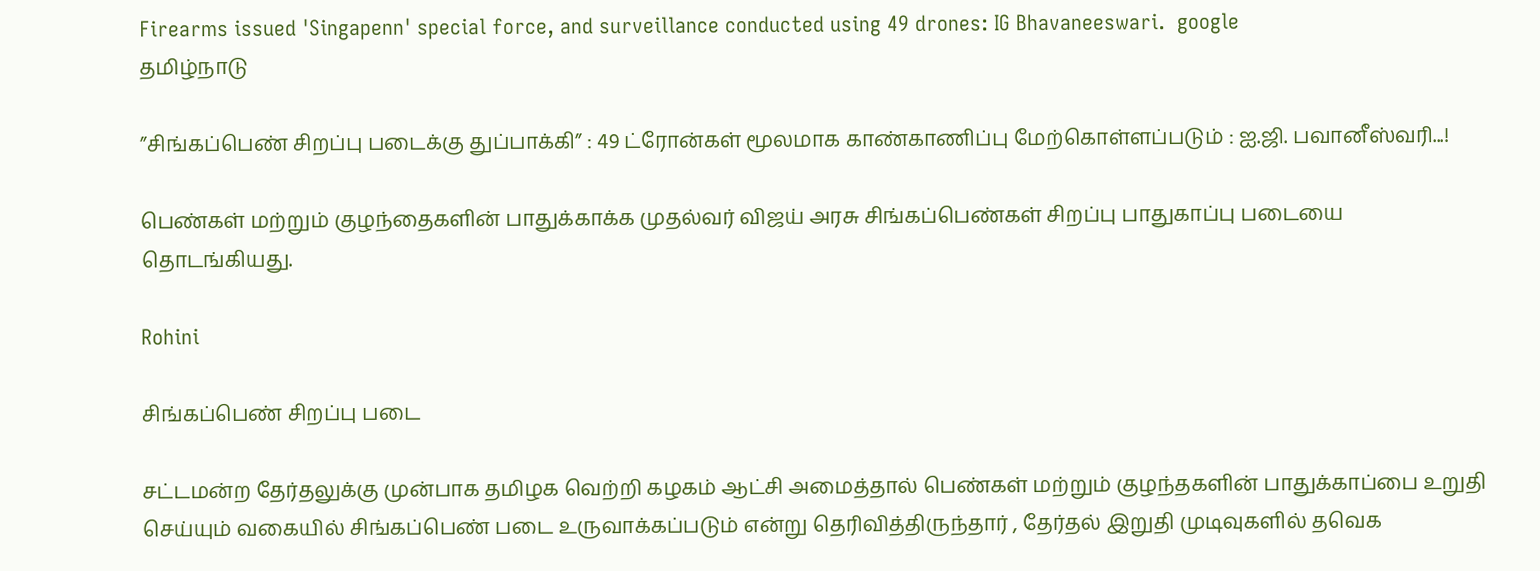Firearms issued 'Singapenn' special force, and surveillance conducted using 49 drones: IG Bhavaneeswari.  google
தமிழ்நாடு

”சிங்கப்பெண் சிறப்பு படைக்கு துப்பாக்கி” : 49 ட்ரோன்கள் மூலமாக காண்காணிப்பு மேற்கொள்ளப்படும் : ஐ.ஜி. பவானீஸ்வரி...!

பெண்கள் மற்றும் குழந்தைகளின் பாதுக்காக்க முதல்வர் விஜய் அரசு சிங்கப்பெண்கள் சிறப்பு பாதுகாப்பு படையை தொடங்கியது.

Rohini

சிங்கப்பெண் சிறப்பு படை

சட்டமன்ற தேர்தலுக்கு முன்பாக தமிழக வெற்றி கழகம் ஆட்சி அமைத்தால் பெண்கள் மற்றும் குழந்தகளின் பாதுக்காப்பை உறுதி செய்யும் வகையில் சிங்கப்பெண் படை உருவாக்கப்படும் என்று தெரிவித்திருந்தார் , தேர்தல் இறுதி முடிவுகளில் தவெக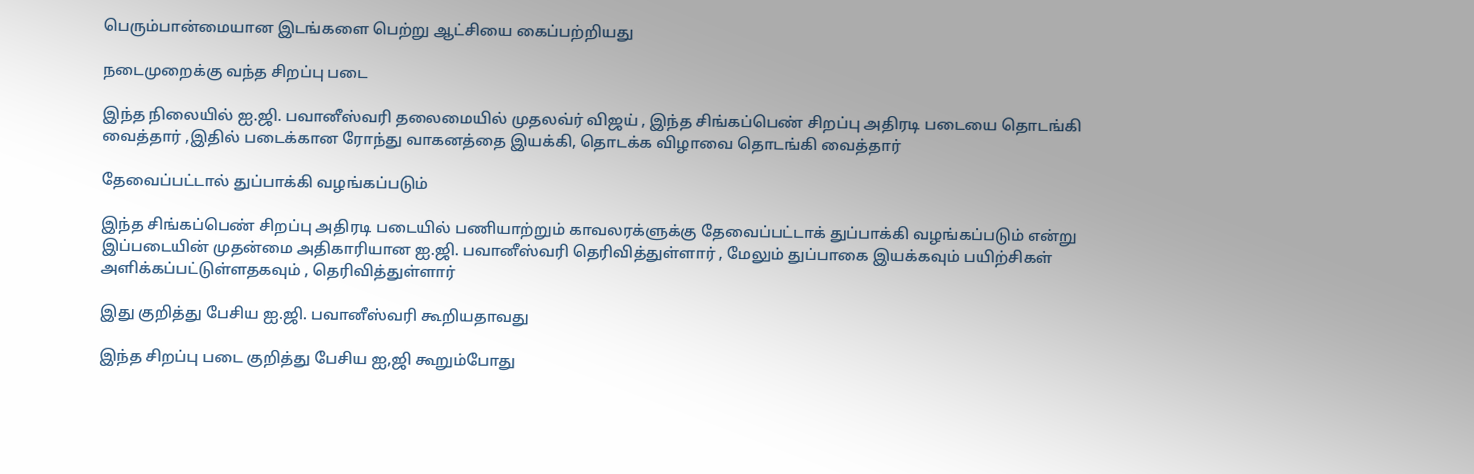பெரும்பான்மையான இடங்களை பெற்று ஆட்சியை கைப்பற்றியது

நடைமுறைக்கு வந்த சிறப்பு படை

இந்த நிலையில் ஐ.ஜி. பவானீஸ்வரி தலைமையில் முதலவ்ர் விஜய் , இந்த சிங்கப்பெண் சிறப்பு அதிரடி படையை தொடங்கி வைத்தார் ,இதில் படைக்கான ரோந்து வாகனத்தை இயக்கி, தொடக்க விழாவை தொடங்கி வைத்தார்

தேவைப்பட்டால் துப்பாக்கி வழங்கப்படும்

இந்த சிங்கப்பெண் சிறப்பு அதிரடி படையில் பணியாற்றும் காவலரக்ளுக்கு தேவைப்பட்டாக் துப்பாக்கி வழங்கப்படும் என்று இப்படையின் முதன்மை அதிகாரியான ஐ.ஜி. பவானீஸ்வரி தெரிவித்துள்ளார் , மேலும் துப்பாகை இயக்கவும் பயிற்சிகள் அளிக்கப்பட்டுள்ளதகவும் , தெரிவித்துள்ளார்

இது குறித்து பேசிய ஐ.ஜி. பவானீஸ்வரி கூறியதாவது

இந்த சிறப்பு படை குறித்து பேசிய ஐ,ஜி கூறும்போது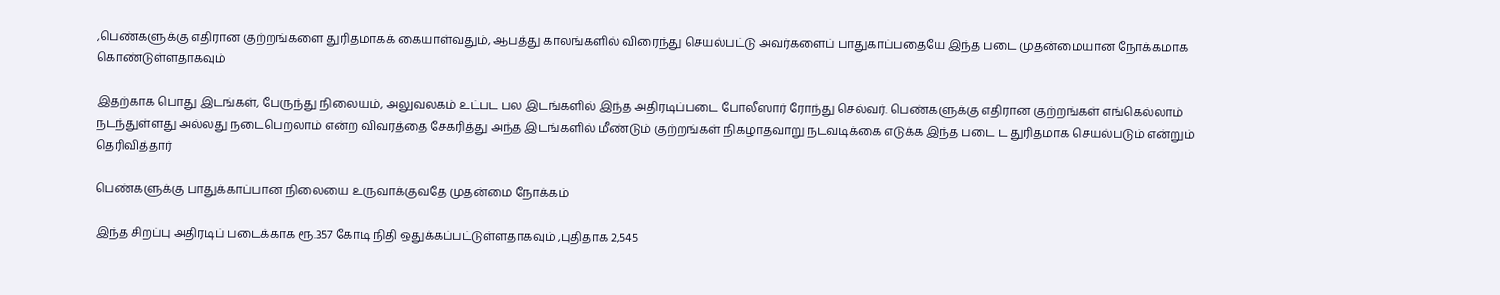,பெண்களுக்கு எதிரான குற்றங்களை துரிதமாகக் கையாள்வதும், ஆபத்து காலங்களில் விரைந்து செயல்பட்டு அவர்களைப் பாதுகாப்பதையே இந்த படை முதன்மையான நோக்கமாக கொண்டுள்ளதாகவும்

இதற்காக பொது இடங்கள், பேருந்து நிலையம், அலுவலகம் உட்பட பல இடங்களில் இந்த அதிரடிப்படை போலீஸார் ரோந்து செல்வர். பெண்களுக்கு எதிரான குற்றங்கள் எங்கெல்லாம் நடந்துள்ளது அல்லது நடைபெறலாம் என்ற விவரத்தை சேகரித்து அந்த இடங்களில் மீண்டும் குற்றங்கள் நிகழாதவாறு நடவடிக்கை எடுக்க இந்த படை ட துரிதமாக செயல்படும் என்றும் தெரிவித்தார்

பெண்களுக்கு பாதுக்காப்பான நிலையை உருவாக்குவதே முதன்மை நோக்கம்

இந்த சிறப்பு அதிரடிப் படைக்காக ரூ.357 கோடி நிதி ஒதுக்கப்பட்டுள்ளதாகவும் ,புதிதாக 2,545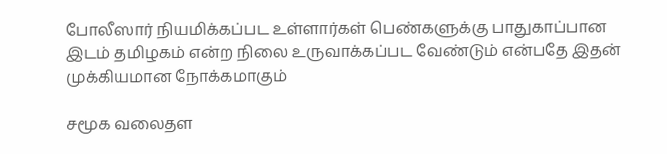போலீஸார் நியமிக்கப்பட உள்ளார்கள் பெண்களுக்கு பாதுகாப்பான இடம் தமிழகம் என்ற நிலை உருவாக்கப்பட வேண்டும் என்பதே இதன் முக்கியமான நோக்கமாகும்

சமூக வலைதள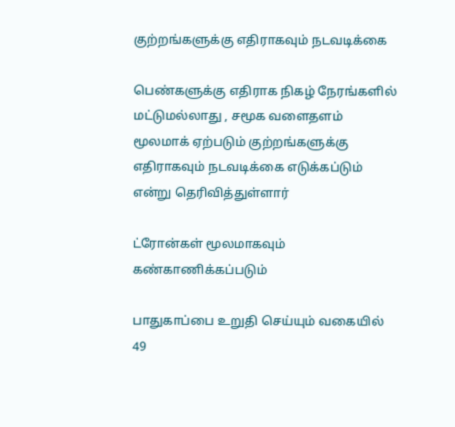குற்றங்களுக்கு எதிராகவும் நடவடிக்கை

பெண்களுக்கு எதிராக நிகழ் நேரங்களில் மட்டுமல்லாது , சமூக வளைதளம் மூலமாக் ஏற்படும் குற்றங்களுக்கு எதிராகவும் நடவடிக்கை எடுக்கப்டும் என்று தெரிவித்துள்ளார்

ட்ரோன்கள் மூலமாகவும் கண்காணிக்கப்படும்

பாதுகாப்பை உறுதி செய்யும் வகையில் 49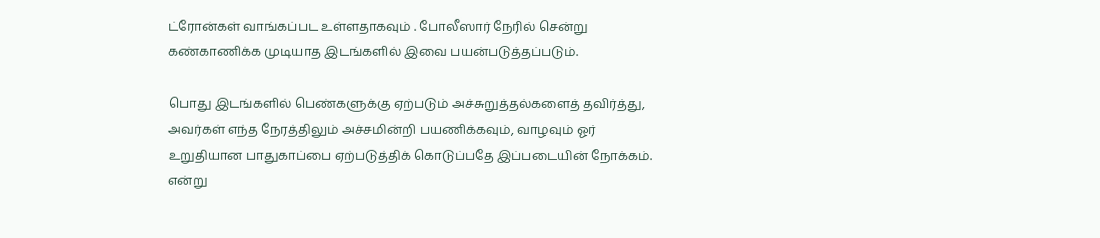ட்ரோன்கள் வாங்கப்பட உள்ளதாகவும் . போலீஸார் நேரில் சென்று கண்காணிக்க முடியாத இடங்களில் இவை பயன்படுத்தப்படும்.

பொது இடங்களில் பெண்களுக்கு ஏற்படும் அச்சுறுத்தல்களைத் தவிர்த்து, அவர்கள் எந்த நேரத்திலும் அச்சமின்றி பயணிக்கவும், வாழவும் ஓர் உறுதியான பாதுகாப்பை ஏற்படுத்திக் கொடுப்பதே இப்படையின் நோக்கம். என்று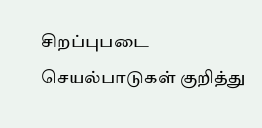சிறப்புபடை செயல்பாடுகள் குறித்து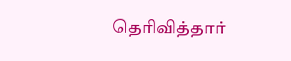தெரிவித்தார்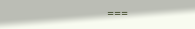===